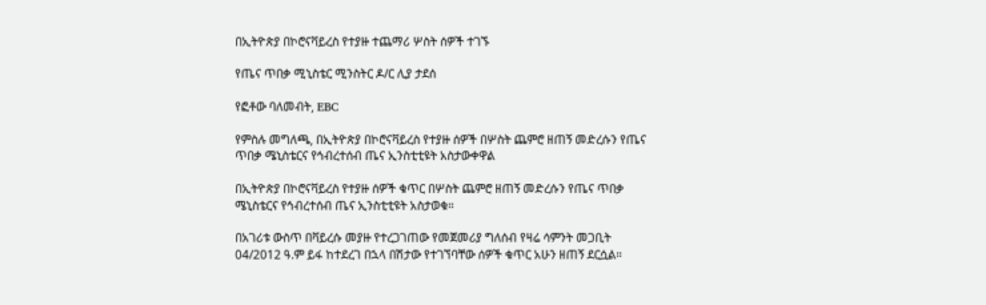በኢትዮጵያ በኮሮናቫይረስ የተያዙ ተጨማሪ ሦስት ሰዎች ተገኙ

የጤና ጥበቃ ሚኒስቴር ሚንስትር ዶ/ር ሊያ ታደሰ

የፎቶው ባለመብት, EBC

የምስሉ መግለጫ, በኢትዮጵያ በኮሮናቫይረስ የተያዙ ሰዎች በሦስት ጨምሮ ዘጠኝ መድረሱን የጤና ጥበቃ ሜኒስቴርና የኅብረተሰብ ጤና ኢንስቲቲዩት አስታውቀዋል

በኢትዮጵያ በኮሮናቫይረስ የተያዙ ሰዎች ቁጥር በሦስት ጨምሮ ዘጠኝ መድረሱን የጤና ጥበቃ ሜኒስቴርና የኅብረተሰብ ጤና ኢንስቲቲዩት አስታወቁ።

በአገሪቱ ውስጥ በቫይረሱ መያዙ የተረጋገጠው የመጀመሪያ ግለሰብ የዛሬ ሳምንት መጋቢት 04/2012 ዓ.ም ይፋ ከተደረገ በኋላ በሽታው የተገኘባቸው ሰዎች ቁጥር አሁን ዘጠኝ ደርሷል።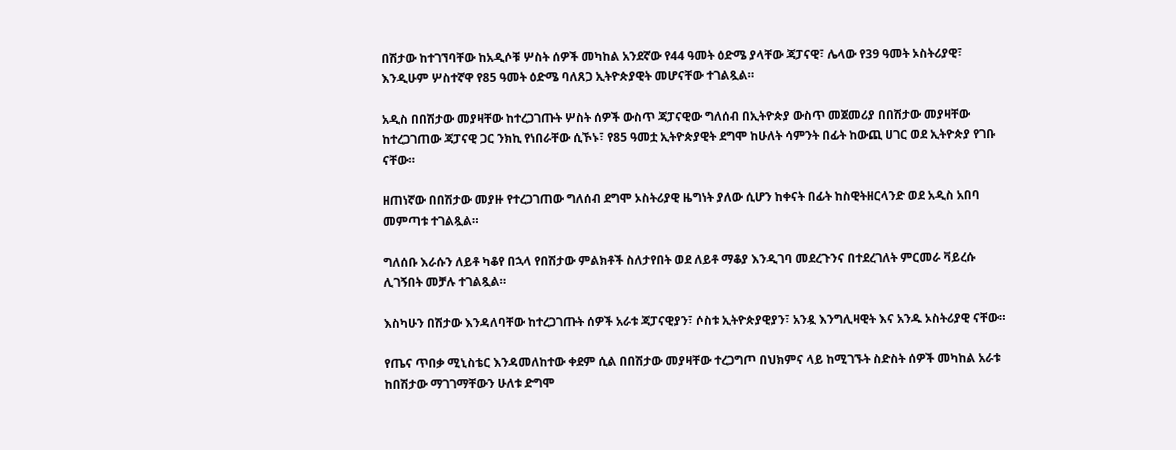በሽታው ከተገኘባቸው ከአዲሶቹ ሦስት ሰዎች መካከል አንደኛው የ44 ዓመት ዕድሜ ያላቸው ጃፓናዊ፣ ሌላው የ39 ዓመት ኦስትሪያዊ፣ እንዲሁም ሦስተኛዋ የ85 ዓመት ዕድሜ ባለጸጋ ኢትዮጵያዊት መሆናቸው ተገልጿል።

አዲስ በበሽታው መያዛቸው ከተረጋገጡት ሦስት ሰዎች ውስጥ ጃፓናዊው ግለሰብ በኢትዮጵያ ውስጥ መጀመሪያ በበሽታው መያዛቸው ከተረጋገጠው ጃፓናዊ ጋር ንክኪ የነበራቸው ሲኾኑ፣ የ85 ዓመቷ ኢትዮጵያዊት ደግሞ ከሁለት ሳምንት በፊት ከውጪ ሀገር ወደ ኢትዮጵያ የገቡ ናቸው።

ዘጠነኛው በበሽታው መያዙ የተረጋገጠው ግለሰብ ደግሞ ኦስትሪያዊ ዜግነት ያለው ሲሆን ከቀናት በፊት ከስዊትዘርላንድ ወደ አዲስ አበባ መምጣቱ ተገልጿል።

ግለሰቡ እራሱን ለይቶ ካቆየ በኋላ የበሽታው ምልክቶች ስለታየበት ወደ ለይቶ ማቆያ እንዲገባ መደረጉንና በተደረገለት ምርመራ ቫይረሱ ሊገኝበት መቻሉ ተገልጿል።

እስካሁን በሽታው እንዳለባቸው ከተረጋገጡት ሰዎች አራቱ ጃፓናዊያን፣ ሶስቱ ኢትዮጵያዊያን፣ አንዷ እንግሊዛዊት እና አንዱ ኦስትሪያዊ ናቸው።

የጤና ጥበቃ ሚኒስቴር እንዳመለከተው ቀደም ሲል በበሽታው መያዛቸው ተረጋግጦ በህክምና ላይ ከሚገኙት ስድስት ሰዎች መካከል አራቱ ከበሽታው ማገገማቸውን ሁለቱ ድግሞ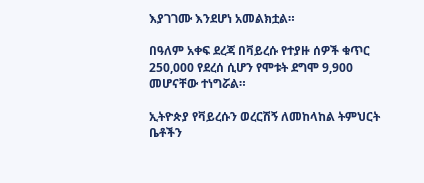እያገገሙ እንደሆነ አመልክቷል።

በዓለም አቀፍ ደረጃ በቫይረሱ የተያዙ ሰዎች ቁጥር 250,000 የደረሰ ሲሆን የሞቱት ደግሞ 9,900 መሆናቸው ተነግሯል።

ኢትዮጵያ የቫይረሱን ወረርሽኝ ለመከላከል ትምህርት ቤቶችን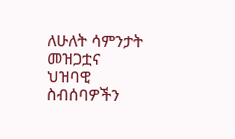ለሁለት ሳምንታት መዝጋቷና ህዝባዊ ስብሰባዎችን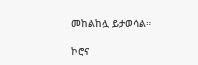መከልከሏ ይታወሳል።

ኮሮና